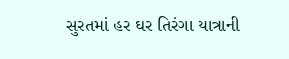સુરતમાં હર ઘર તિરંગા યાત્રાની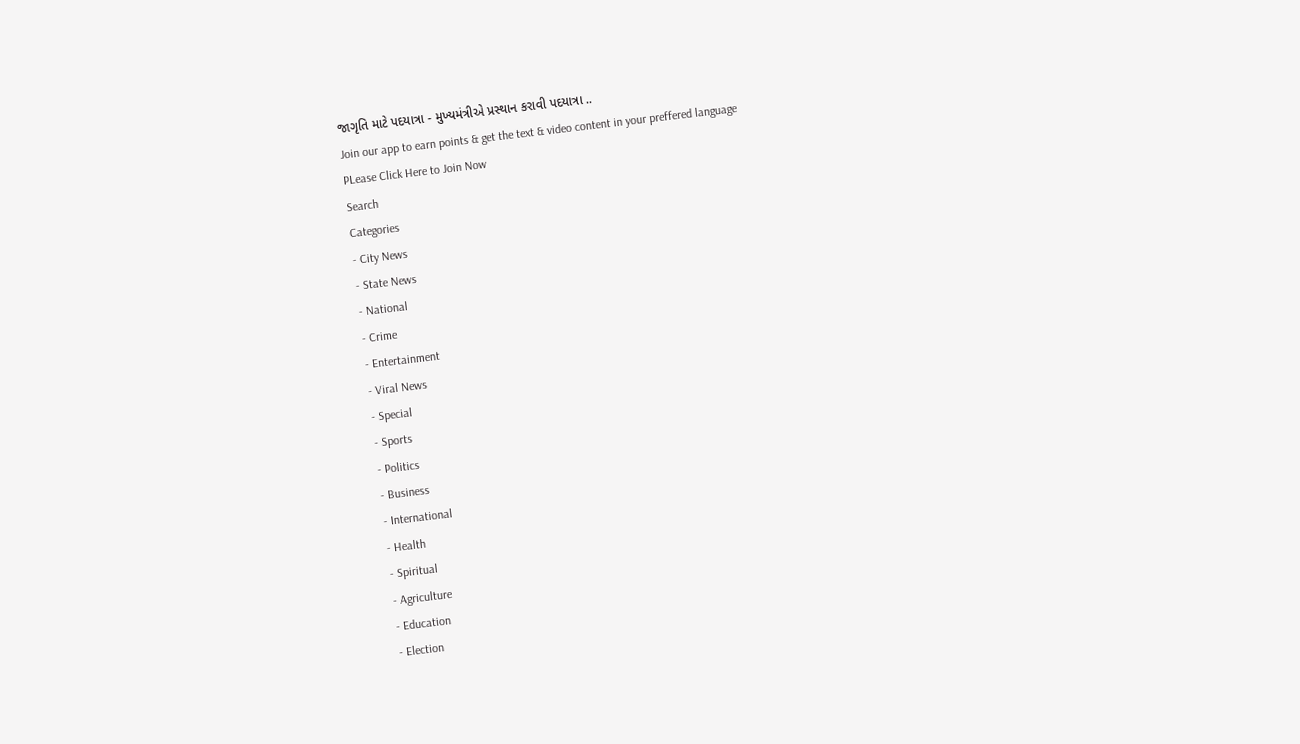જાગૃતિ માટે પદયાત્રા - મુખ્યમંત્રીએ પ્રસ્થાન કરાવી પદયાત્રા ..
Join our app to earn points & get the text & video content in your preffered language
PLease Click Here to Join Now
Search
Categories
- City News
- State News
- National
- Crime
- Entertainment
- Viral News
- Special
- Sports
- Politics
- Business
- International
- Health
- Spiritual
- Agriculture
- Education
- Election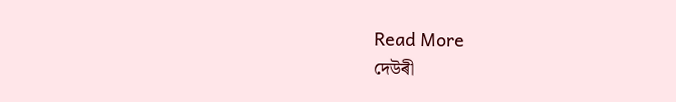Read More
দেউৰী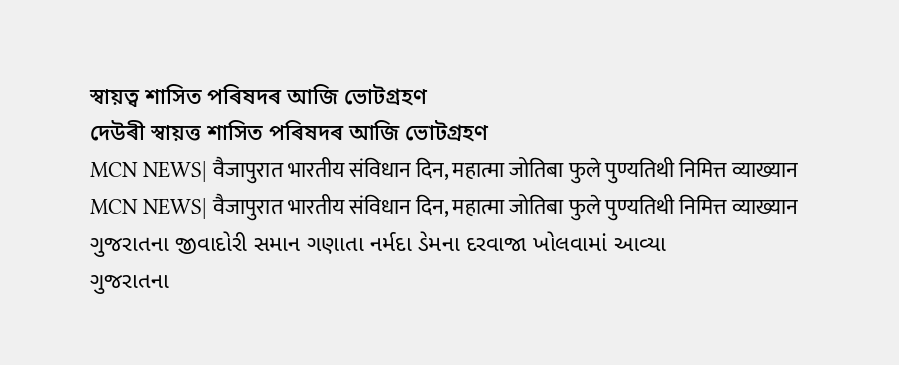স্বায়ত্ব শাসিত পৰিষদৰ আজি ভোটগ্ৰহণ
দেউৰী স্বায়ত্ত শাসিত পৰিষদৰ আজি ভোটগ্ৰহণ
MCN NEWS| वैजापुरात भारतीय संविधान दिन, महात्मा जोतिबा फुले पुण्यतिथी निमित्त व्याख्यान
MCN NEWS| वैजापुरात भारतीय संविधान दिन, महात्मा जोतिबा फुले पुण्यतिथी निमित्त व्याख्यान
ગુજરાતના જીવાદોરી સમાન ગણાતા નર્મદા ડેમના દરવાજા ખોલવામાં આવ્યા
ગુજરાતના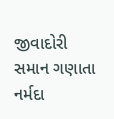જીવાદોરી સમાન ગણાતા નર્મદા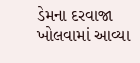ડેમના દરવાજા ખોલવામાં આવ્યા